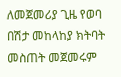ለመጀመሪያ ጊዜ የወባ በሽታ መከላከያ ክትባት መስጠት መጀመሩም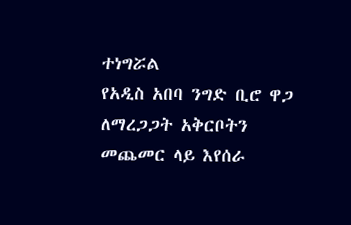ተነግሯል
የአዲስ አበባ ንግድ ቢሮ ዋጋ ለማረጋጋት አቅርቦትን መጨመር ላይ እየሰራ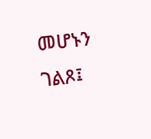መሆኑን ገልጾ፤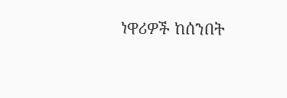ነዋሪዎች ከሰንበት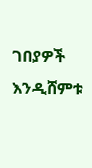ገበያዎች እንዲሸምቱ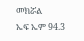መክሯል
ኤፍ ኤም 94.3